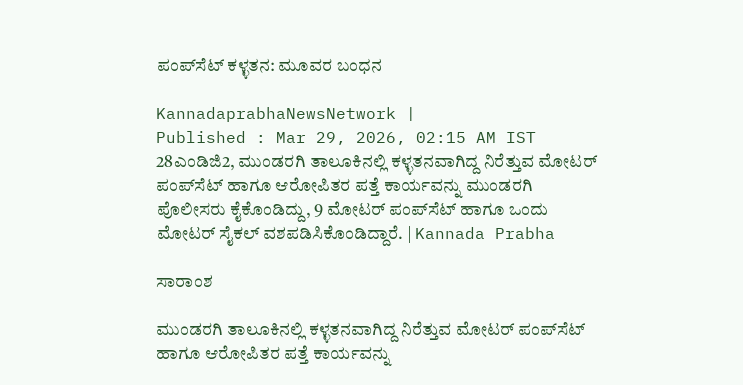ಪಂಪ್‌ಸೆಟ್ ಕಳ್ಳತನ: ಮೂವರ ಬಂಧನ

KannadaprabhaNewsNetwork |
Published : Mar 29, 2026, 02:15 AM IST
28ಎಂಡಿಜಿ2, ಮುಂಡರಗಿ ತಾಲೂಕಿನಲ್ಲಿ ಕಳ್ಳತನವಾಗಿದ್ದ ನಿರೆತ್ತುವ ಮೋಟ‌ರ್ ಪಂಪ್‌ಸೆಟ್ ಹಾಗೂ ಆರೋಪಿತರ ಪತ್ತೆ ಕಾರ್ಯವನ್ನು ಮುಂಡರಗಿ ಪೊಲೀಸರು ಕೈಕೊಂಡಿದ್ದು, 9 ಮೋಟ‌ರ್ ಪಂಪ್‌ಸೆಟ್ ಹಾಗೂ ಒಂದು ಮೋಟರ್ ಸೈಕಲ್ ವಶಪಡಿಸಿಕೊಂಡಿದ್ದಾರೆ. | Kannada Prabha

ಸಾರಾಂಶ

ಮುಂಡರಗಿ ತಾಲೂಕಿನಲ್ಲಿ ಕಳ್ಳತನವಾಗಿದ್ದ ನಿರೆತ್ತುವ ಮೋಟ‌ರ್ ಪಂಪ್‌ಸೆಟ್ ಹಾಗೂ ಆರೋಪಿತರ ಪತ್ತೆ ಕಾರ್ಯವನ್ನು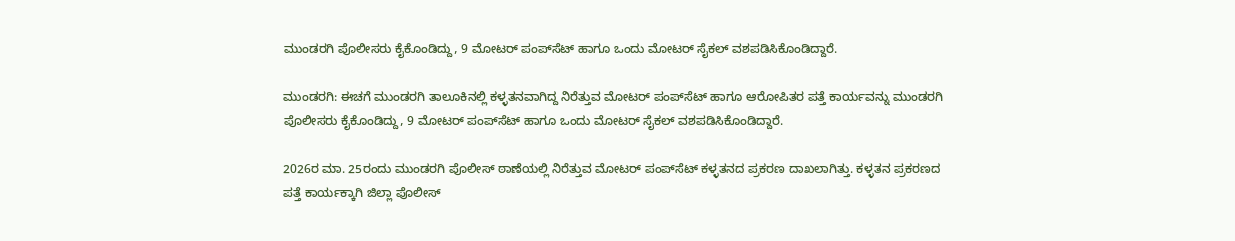ಮುಂಡರಗಿ ಪೊಲೀಸರು ಕೈಕೊಂಡಿದ್ದು, 9 ಮೋಟ‌ರ್ ಪಂಪ್‌ಸೆಟ್ ಹಾಗೂ ಒಂದು ಮೋಟರ್ ಸೈಕಲ್ ವಶಪಡಿಸಿಕೊಂಡಿದ್ದಾರೆ.

ಮುಂಡರಗಿ: ಈಚಗೆ ಮುಂಡರಗಿ ತಾಲೂಕಿನಲ್ಲಿ ಕಳ್ಳತನವಾಗಿದ್ದ ನಿರೆತ್ತುವ ಮೋಟ‌ರ್ ಪಂಪ್‌ಸೆಟ್ ಹಾಗೂ ಆರೋಪಿತರ ಪತ್ತೆ ಕಾರ್ಯವನ್ನು ಮುಂಡರಗಿ ಪೊಲೀಸರು ಕೈಕೊಂಡಿದ್ದು, 9 ಮೋಟ‌ರ್ ಪಂಪ್‌ಸೆಟ್ ಹಾಗೂ ಒಂದು ಮೋಟರ್ ಸೈಕಲ್ ವಶಪಡಿಸಿಕೊಂಡಿದ್ದಾರೆ.

2026ರ ಮಾ. 25ರಂದು ಮುಂಡರಗಿ ಪೊಲೀಸ್ ಠಾಣೆಯಲ್ಲಿ ನಿರೆತ್ತುವ ಮೋಟ‌ರ್ ಪಂಪ್‌ಸೆಟ್ ಕಳ್ಳತನದ ಪ್ರಕರಣ ದಾಖಲಾಗಿತ್ತು. ಕಳ್ಳತನ ಪ್ರಕರಣದ ಪತ್ತೆ ಕಾರ್ಯಕ್ಕಾಗಿ ಜಿಲ್ಲಾ ಪೊಲೀಸ್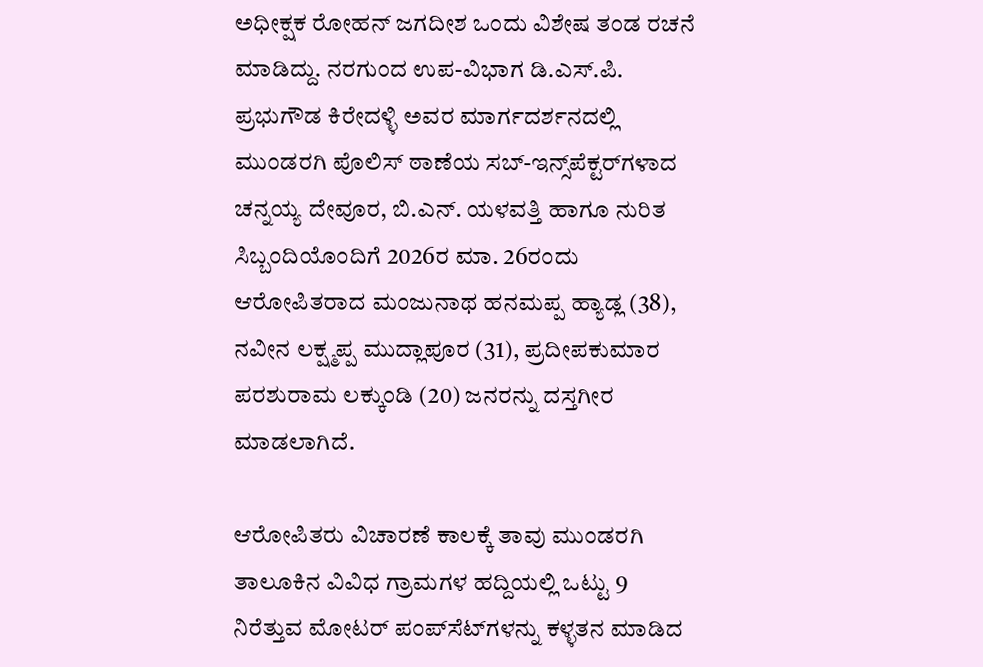ಅಧೀಕ್ಷಕ ರೋಹನ್ ಜಗದೀಶ ಒಂದು ವಿಶೇಷ ತಂಡ ರಚನೆ ಮಾಡಿದ್ದು. ನರಗುಂದ ಉಪ-ವಿಭಾಗ ಡಿ.ಎಸ್.ಪಿ. ಪ್ರಭುಗೌಡ ಕಿರೇದಳ್ಳಿ ಅವರ ಮಾರ್ಗದರ್ಶನದಲ್ಲಿ ಮುಂಡರಗಿ ಪೊಲಿಸ್ ಠಾಣೆಯ ಸಬ್-ಇನ್ಸ್‌ಪೆಕ್ಟರ್‌ಗಳಾದ ಚನ್ನಯ್ಯ ದೇವೂರ, ಬಿ.ಎನ್. ಯಳವತ್ತಿ ಹಾಗೂ ನುರಿತ ಸಿಬ್ಬಂದಿಯೊಂದಿಗೆ 2026ರ ಮಾ. 26ರಂದು ಆರೋಪಿತರಾದ ಮಂಜುನಾಥ ಹನಮಪ್ಪ ಹ್ಯಾಡ್ಲ (38), ನವೀನ ಲಕ್ಷ್ಮಪ್ಪ ಮುದ್ಲಾಪೂರ (31), ಪ್ರದೀಪಕುಮಾರ ಪರಶುರಾಮ ಲಕ್ಕುಂಡಿ (20) ಜನರನ್ನು ದಸ್ತಗೀರ ಮಾಡಲಾಗಿದೆ.

ಆರೋಪಿತರು ವಿಚಾರಣೆ ಕಾಲಕ್ಕೆ ತಾವು ಮುಂಡರಗಿ ತಾಲೂಕಿನ ವಿವಿಧ ಗ್ರಾಮಗಳ ಹದ್ದಿಯಲ್ಲಿ ಒಟ್ಟು 9 ನಿರೆತ್ತುವ ಮೋಟರ್ ಪಂಪ್‌ಸೆಟ್‌ಗಳನ್ನು ಕಳ್ಳತನ ಮಾಡಿದ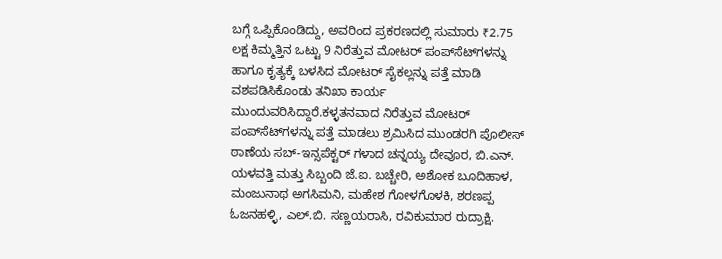ಬಗ್ಗೆ ಒಪ್ಪಿಕೊಂಡಿದ್ದು, ಅವರಿಂದ ಪ್ರಕರಣದಲ್ಲಿ ಸುಮಾರು ₹2.75 ಲಕ್ಷ ಕಿಮ್ಮತ್ತಿನ ಒಟ್ಟು 9 ನಿರೆತ್ತುವ ಮೋಟರ್ ಪಂಪ್‌ಸೆಟ್‌ಗಳನ್ನು ಹಾಗೂ ಕೃತ್ಯಕ್ಕೆ ಬಳಸಿದ ಮೋಟರ್ ಸೈಕಲ್ಲನ್ನು ಪತ್ತೆ ಮಾಡಿ ವಶಪಡಿಸಿಕೊಂಡು ತನಿಖಾ ಕಾರ್ಯ ಮುಂದುವರಿಸಿದ್ದಾರೆ.ಕಳ್ಳತನವಾದ ನಿರೆತ್ತುವ ಮೋಟರ್ ಪಂಪ್‌ಸೆಟ್‌ಗಳನ್ನು ಪತ್ತೆ ಮಾಡಲು ಶ್ರಮಿಸಿದ ಮುಂಡರಗಿ ಪೊಲೀಸ್ ಠಾಣೆಯ ಸಬ್-ಇನ್ಸಪೆಕ್ಟರ್ ಗಳಾದ ಚನ್ನಯ್ಯ ದೇವೂರ, ಬಿ.ಎನ್. ಯಳವತ್ತಿ ಮತ್ತು ಸಿಬ್ಬಂದಿ ಜೆ.ಐ. ಬಚ್ಚೇರಿ, ಅಶೋಕ ಬೂದಿಹಾಳ, ಮಂಜುನಾಥ ಅಗಸಿಮನಿ, ಮಹೇಶ ಗೋಳಗೊಳಕಿ, ಶರಣಪ್ಪ ಓಜನಹಳ್ಳಿ, ಎಲ್.ಬಿ. ಸಣ್ಣಯರಾಸಿ, ರವಿಕುಮಾರ ರುದ್ರಾಕ್ಷಿ.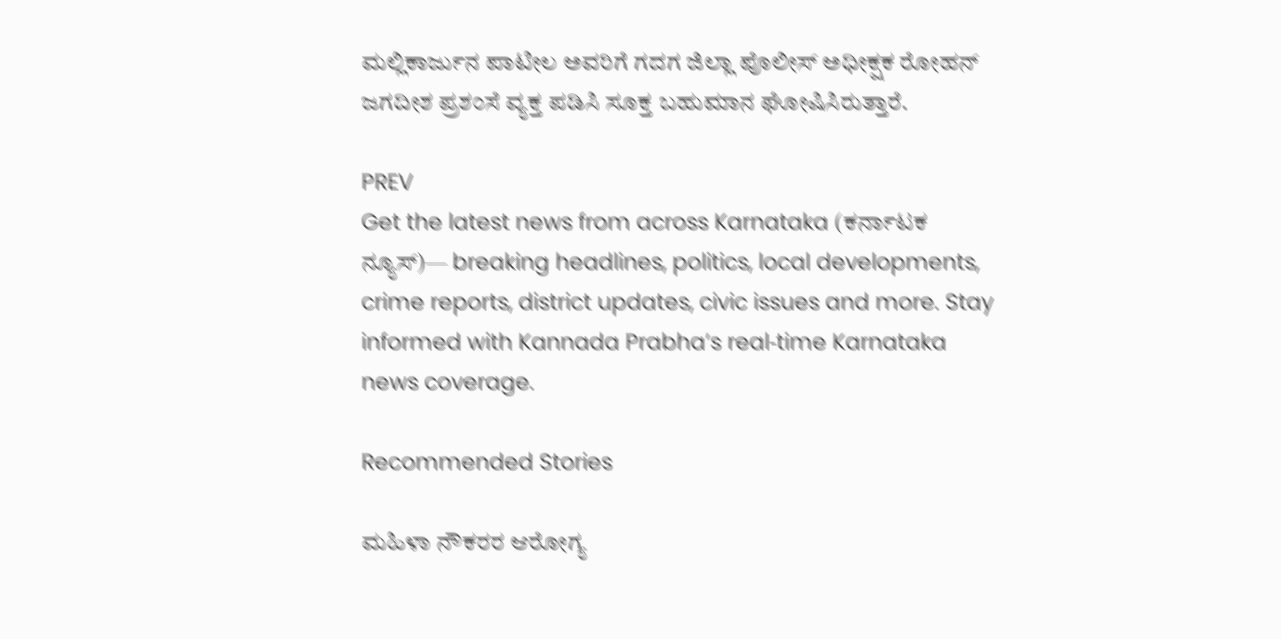ಮಲ್ಲಿಕಾರ್ಜುನ ಪಾಟೀಲ ಅವರಿಗೆ ಗದಗ ಜಿಲ್ಲಾ ಪೊಲೀಸ್ ಅಧೀಕ್ಷಕ ರೋಹನ್ ಜಗದೀಶ ಪ್ರಶಂಸೆ ವ್ಯಕ್ತ ಪಡಿಸಿ ಸೂಕ್ತ ಬಹುಮಾನ ಘೋಷಿಸಿರುತ್ತಾರೆ.

PREV
Get the latest news from across Karnataka (ಕರ್ನಾಟಕ ನ್ಯೂಸ್)— breaking headlines, politics, local developments, crime reports, district updates, civic issues and more. Stay informed with Kannada Prabha’s real‑time Karnataka news coverage.

Recommended Stories

ಮಹಿಳಾ ನೌಕರರ ಆರೋಗ್ಯ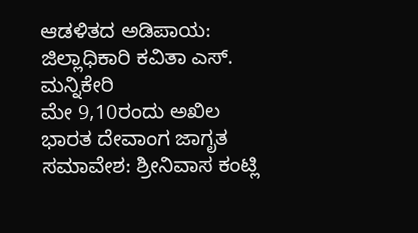ಆಡಳಿತದ ಅಡಿಪಾಯ: ಜಿಲ್ಲಾಧಿಕಾರಿ ಕವಿತಾ ಎಸ್. ಮನ್ನಿಕೇರಿ
ಮೇ 9,10ರಂದು ಅಖಿಲ ಭಾರತ ದೇವಾಂಗ ಜಾಗೃತ ಸಮಾವೇಶ: ಶ್ರೀನಿವಾಸ ಕಂಟ್ಲಿ